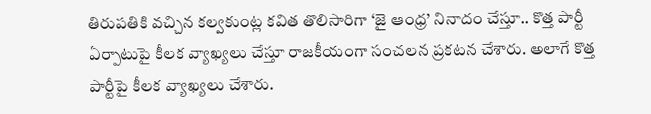తిరుపతికి వచ్చిన కల్వకుంట్ల కవిత తొలిసారిగా ‘జై ఆంధ్ర’ నినాదం చేస్తూ.. కొత్త పార్టీ ఏర్పాటుపై కీలక వ్యాఖ్యలు చేస్తూ రాజకీయంగా సంచలన ప్రకటన చేశారు. అలాగే కొత్త పార్టీపై కీలక వ్యాఖ్యలు చేశారు.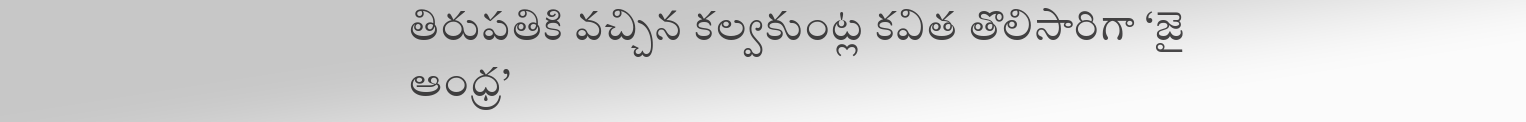తిరుపతికి వచ్చిన కల్వకుంట్ల కవిత తొలిసారిగా ‘జై ఆంధ్ర’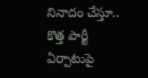నినాదం చేస్తూ.. కొత్త పార్టీ ఏర్పాటుపై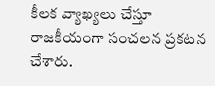కీలక వ్యాఖ్యలు చేస్తూ రాజకీయంగా సంచలన ప్రకటన చేశారు.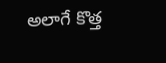అలాగే కొత్త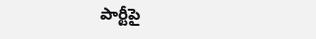పార్టీపై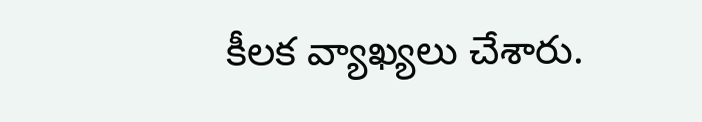కీలక వ్యాఖ్యలు చేశారు.